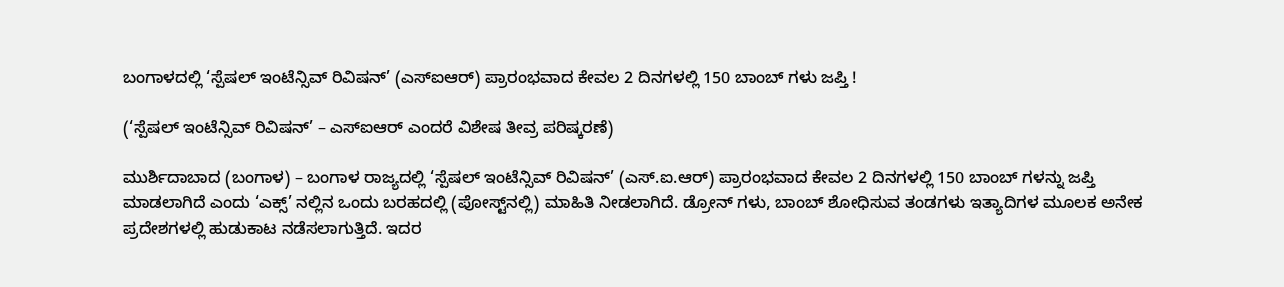ಬಂಗಾಳದಲ್ಲಿ ‘ಸ್ಪೆಷಲ್ ಇಂಟೆನ್ಸಿವ್ ರಿವಿಷನ್’ (ಎಸ್‌ಐಆರ್) ಪ್ರಾರಂಭವಾದ ಕೇವಲ 2 ದಿನಗಳಲ್ಲಿ 150 ಬಾಂಬ್‌ ಗಳು ಜಪ್ತಿ !

(‘ಸ್ಪೆಷಲ್ ಇಂಟೆನ್ಸಿವ್ ರಿವಿಷನ್’ – ಎಸ್‌ಐಆರ್ ಎಂದರೆ ವಿಶೇಷ ತೀವ್ರ ಪರಿಷ್ಕರಣೆ)

ಮುರ್ಶಿದಾಬಾದ (ಬಂಗಾಳ) – ಬಂಗಾಳ ರಾಜ್ಯದಲ್ಲಿ ‘ಸ್ಪೆಷಲ್ ಇಂಟೆನ್ಸಿವ್ ರಿವಿಷನ್’ (ಎಸ್‌.ಐ.ಆರ್) ಪ್ರಾರಂಭವಾದ ಕೇವಲ 2 ದಿನಗಳಲ್ಲಿ 150 ಬಾಂಬ್‌ ಗಳನ್ನು ಜಪ್ತಿ ಮಾಡಲಾಗಿದೆ ಎಂದು ‘ಎಕ್ಸ್’ ನಲ್ಲಿನ ಒಂದು ಬರಹದಲ್ಲಿ (ಪೋಸ್ಟ್‌ನಲ್ಲಿ) ಮಾಹಿತಿ ನೀಡಲಾಗಿದೆ. ಡ್ರೋನ್‌ ಗಳು, ಬಾಂಬ್ ಶೋಧಿಸುವ ತಂಡಗಳು ಇತ್ಯಾದಿಗಳ ಮೂಲಕ ಅನೇಕ ಪ್ರದೇಶಗಳಲ್ಲಿ ಹುಡುಕಾಟ ನಡೆಸಲಾಗುತ್ತಿದೆ. ಇದರ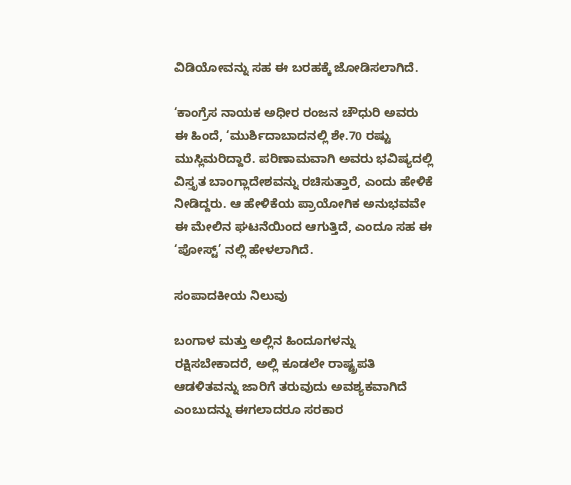ವಿಡಿಯೋವನ್ನು ಸಹ ಈ ಬರಹಕ್ಕೆ ಜೋಡಿಸಲಾಗಿದೆ.

‘ಕಾಂಗ್ರೆಸ ನಾಯಕ ಅಧೀರ ರಂಜನ ಚೌಧುರಿ ಅವರು ಈ ಹಿಂದೆ, ‘ಮುರ್ಶಿದಾಬಾದನಲ್ಲಿ ಶೇ.70 ರಷ್ಟು ಮುಸ್ಲಿಮರಿದ್ದಾರೆ. ಪರಿಣಾಮವಾಗಿ ಅವರು ಭವಿಷ್ಯದಲ್ಲಿ ವಿಸ್ತೃತ ಬಾಂಗ್ಲಾದೇಶವನ್ನು ರಚಿಸುತ್ತಾರೆ, ಎಂದು ಹೇಳಿಕೆ ನೀಡಿದ್ದರು. ಆ ಹೇಳಿಕೆಯ ಪ್ರಾಯೋಗಿಕ ಅನುಭವವೇ ಈ ಮೇಲಿನ ಘಟನೆಯಿಂದ ಆಗುತ್ತಿದೆ, ಎಂದೂ ಸಹ ಈ ‘ಪೋಸ್ಟ್’ ನಲ್ಲಿ ಹೇಳಲಾಗಿದೆ.

ಸಂಪಾದಕೀಯ ನಿಲುವು

ಬಂಗಾಳ ಮತ್ತು ಅಲ್ಲಿನ ಹಿಂದೂಗಳನ್ನು ರಕ್ಷಿಸಬೇಕಾದರೆ, ಅಲ್ಲಿ ಕೂಡಲೇ ರಾಷ್ಟ್ರಪತಿ ಆಡಳಿತವನ್ನು ಜಾರಿಗೆ ತರುವುದು ಅವಶ್ಯಕವಾಗಿದೆ ಎಂಬುದನ್ನು ಈಗಲಾದರೂ ಸರಕಾರ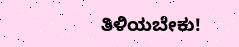ತಿಳಿಯಬೇಕು!